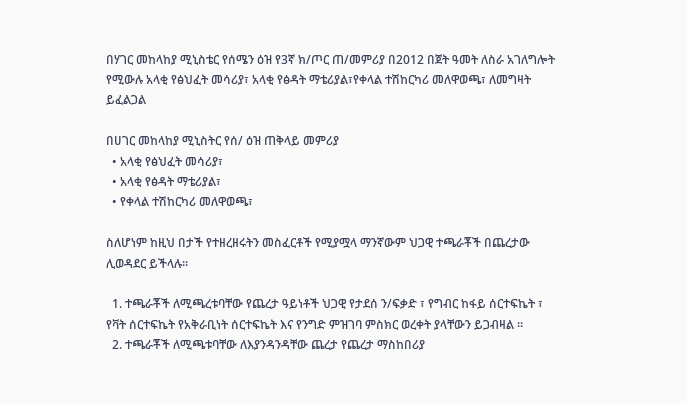በሃገር መከላከያ ሚኒስቴር የሰሜን ዕዝ የ3ኛ ክ/ጦር ጠ/መምሪያ በ2012 በጀት ዓመት ለስራ አገለግሎት የሚውሉ አላቂ የፅህፈት መሳሪያ፣ አላቂ የፅዳት ማቴሪያል፣የቀላል ተሽከርካሪ መለዋወጫ፣ ለመግዛት ይፈልጋል

በሀገር መከላከያ ሚኒስትር የሰ/ ዕዝ ጠቅላይ መምሪያ
  • አላቂ የፅህፈት መሳሪያ፣
  • አላቂ የፅዳት ማቴሪያል፣
  • የቀላል ተሽከርካሪ መለዋወጫ፣

ስለሆነም ከዚህ በታች የተዘረዘሩትን መስፈርቶች የሚያሟላ ማንኛውም ህጋዊ ተጫራቾች በጨረታው ሊወዳደር ይችላሉ።

  1. ተጫራቾች ለሚጫረቱባቸው የጨረታ ዓይነቶች ህጋዊ የታደሰ ን/ፍቃድ ፣ የግብር ከፋይ ሰርተፍኬት ፣ የቫት ሰርተፍኬት የአቅራቢነት ሰርተፍኬት እና የንግድ ምዝገባ ምስክር ወረቀት ያላቸውን ይጋብዛል ።
  2. ተጫራቾች ለሚጫቱባቸው ለእያንዳንዳቸው ጨረታ የጨረታ ማስከበሪያ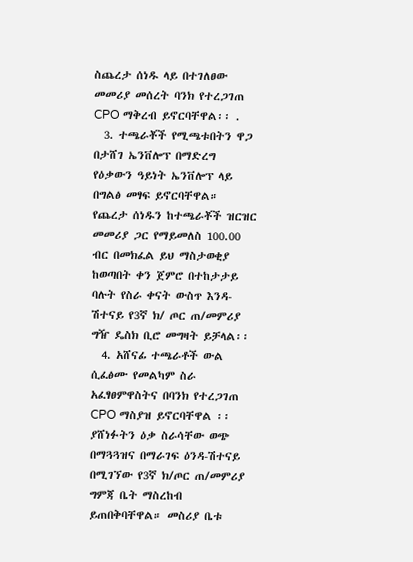ስጨረታ ሰነዱ ላይ በተገለፀው መመሪያ መሰረት ባንክ የተረጋገጠ CPO ማቅረብ ይኖርባቸዋል፡፡ .
  3. ተጫራቾች የሚጫቱበትን ዋጋ በታሸገ ኤንቨሎፕ በማድረግ የዕቃውን ዓይነት ኤንቨሎፕ ላይ በግልፅ መፃፍ ይኖርባቸዋል። የጨረታ ሰነዱን ከተጫራቾች ዝርዝር መመሪያ ጋር የማይመለስ 100.00 ብር በመክፈል ይህ ማስታወቂያ ከወጣበት ቀን ጀምሮ በተከታታይ ባሉት የስራ ቀናት ውስጥ እንዳ-ሽተናይ የ3ኛ ክ/ ጦር ጠ/መምሪያ ግዥ ዴስክ ቢሮ መግዛት ይቻላል፡፡
  4. አሸናፊ ተጫራቶች ውል ሲፈፅሙ የመልካም ስራ አፈፃፀምዋስትና በባንክ የተረጋገጠ CPO ማስያዝ ይኖርባቸዋል ፡፡ ያሸነፉትን ዕቃ ስራሳቸው ወጭ በማጓጓዝና በማራገፍ ዕንዳ-ሽተናይ በሚገኘው የ3ኛ ክ/ጦር ጠ/መምሪያ ግምጃ ቤት ማስረከብ ይጠበቅባቸዋል። መስሪያ ቤቱ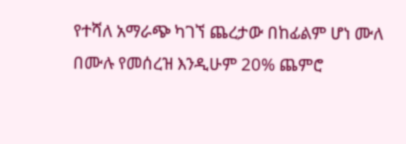የተሻለ አማራጭ ካገኘ ጨረታው በከፊልም ሆነ ሙለ በሙሉ የመሰረዝ እንዲሁም 20% ጨምሮ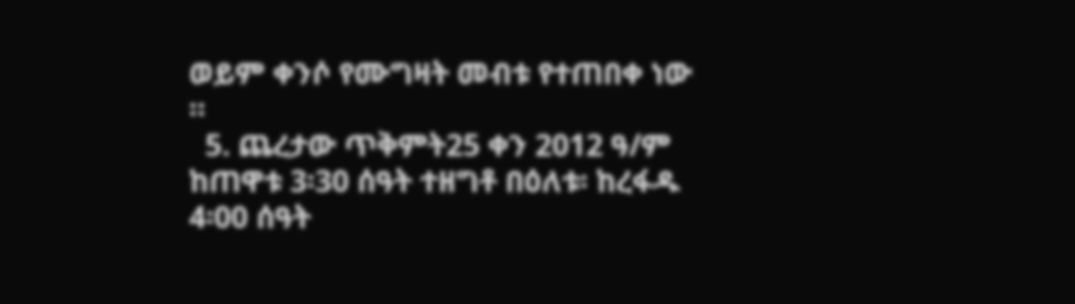ወይም ቀንሶ የሙግዛት መብቱ የተጠበቀ ነው ።
  5. ጨረታው ጥቅምት25 ቀን 2012 ዓ/ም ከጠዋቱ 3፡30 ሰዓት ተዘግቶ በዕለቱ፡ ከረፋዱ 4፡00 ሰዓት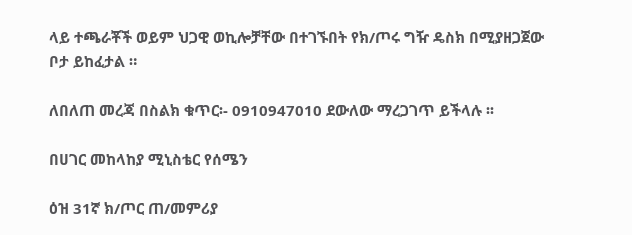ላይ ተጫራቾች ወይም ህጋዊ ወኪሎቻቸው በተገኙበት የክ/ጦሩ ግዥ ዴስክ በሚያዘጋጀው ቦታ ይከፈታል ።

ለበለጠ መረጃ በስልክ ቁጥር፡- 0910947010 ደውለው ማረጋገጥ ይችላሉ ፡፡

በሀገር መከላከያ ሚኒስቴር የሰሜን

ዕዝ 31ኛ ክ/ጦር ጠ/መምሪያ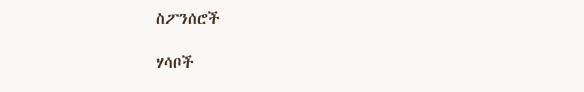ስፖንሰሮች

ሃሳቦች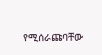የሚሰራጩባቸው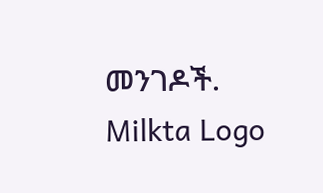መንገዶች.
Milkta Logo